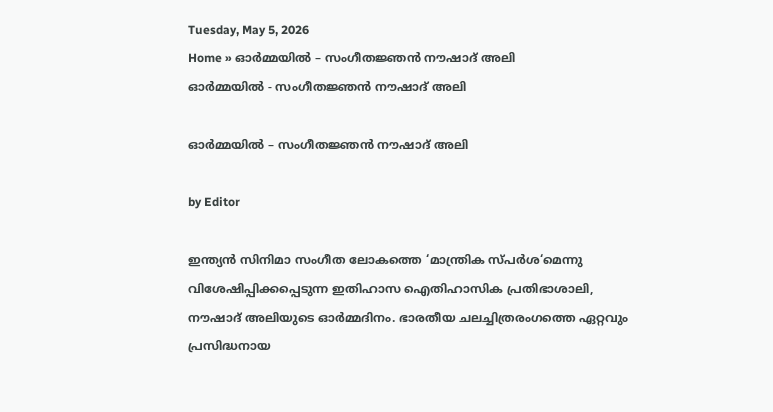Tuesday, May 5, 2026
Home » ഓർമ്മയിൽ – സംഗീതജ്ഞൻ നൗഷാദ് അലി
ഓർമ്മയിൽ - സംഗീതജ്ഞൻ നൗഷാദ് അലി

ഓർമ്മയിൽ – സംഗീതജ്ഞൻ നൗഷാദ് അലി

by Editor

ഇന്ത്യൻ സിനിമാ സംഗീത ലോകത്തെ ‘മാന്ത്രിക സ്പർശ‘മെന്നു വിശേഷിപ്പിക്കപ്പെടുന്ന ഇതിഹാസ ഐതിഹാസിക പ്രതിഭാശാലി, നൗഷാദ് അലിയുടെ ഓർമ്മദിനം. ഭാരതീയ ചലച്ചിത്രരംഗത്തെ ഏറ്റവും പ്രസിദ്ധനായ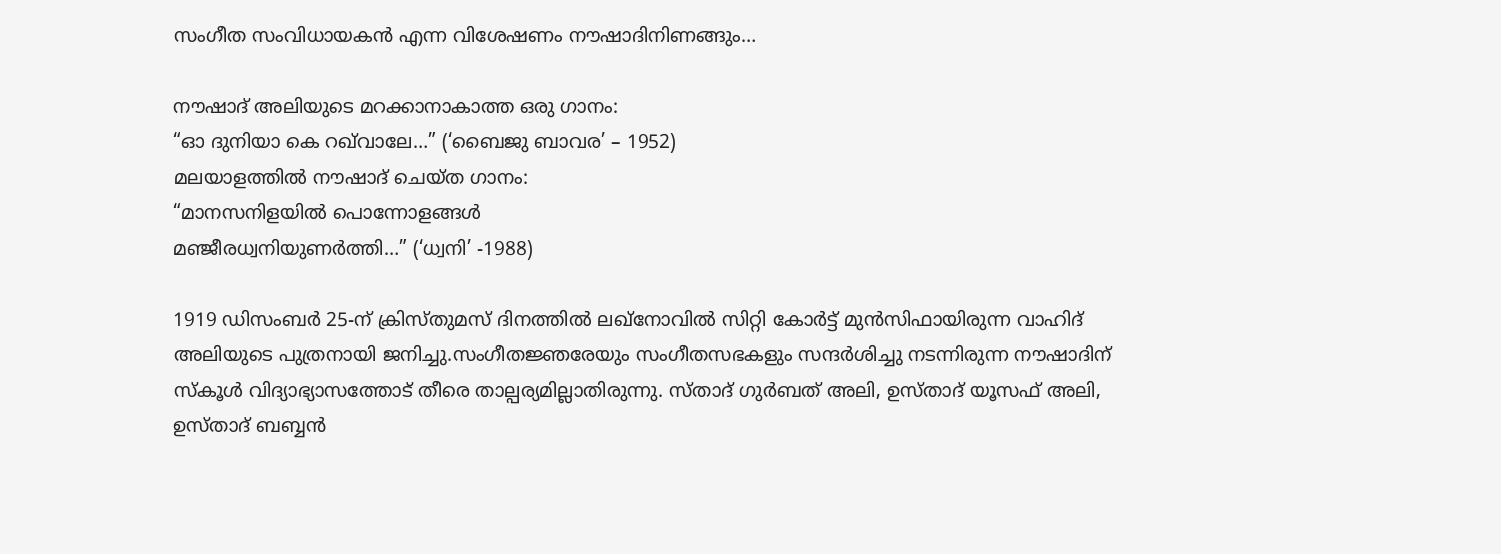സംഗീത സം‌വിധായകൻ എന്ന വിശേഷണം നൗഷാദിനിണങ്ങും…

നൗഷാദ് അലിയുടെ മറക്കാനാകാത്ത ഒരു ഗാനം:
“ഓ ദുനിയാ കെ റഖ്‌വാലേ…” (‘ബൈജു ബാവര’ – 1952)
മലയാളത്തിൽ നൗഷാദ് ചെയ്ത ഗാനം:
“മാനസനിളയിൽ പൊന്നോളങ്ങൾ
മഞ്ജീരധ്വനിയുണർത്തി…” (‘ധ്വനി’ -1988)

1919 ഡിസംബർ 25-ന് ക്രിസ്തുമസ് ദിനത്തിൽ ലഖ്‌നോവിൽ സിറ്റി കോർട്ട് മുൻസിഫായിരുന്ന വാഹിദ് അലിയുടെ പുത്രനായി ജനിച്ചു.സംഗീതജ്ഞരേയും സംഗീതസഭകളും സന്ദർശിച്ചു നടന്നിരുന്ന നൗഷാദിന് സ്കൂൾ വിദ്യാഭ്യാസത്തോട് തീരെ താല്പര്യമില്ലാതിരുന്നു. സ്താദ് ഗുർബത് അലി, ഉസ്താദ് യൂസഫ് അലി, ഉസ്താദ് ബബ്ബൻ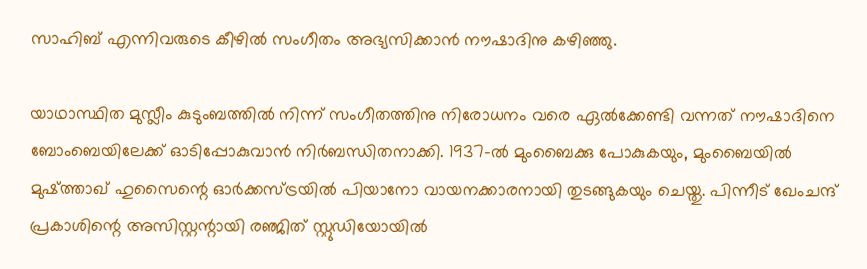സാഹിബ് എന്നിവരുടെ കീഴിൽ സംഗീതം അഭ്യസിക്കാൻ നൗഷാദിനു കഴിഞ്ഞു.

യാഥാസ്ഥിത മുസ്ലീം കുടുംബത്തിൽ നിന്ന് സംഗീതത്തിനു നിരോധനം വരെ ഏൽക്കേണ്ടി വന്നത് നൗഷാദിനെ ബോംബെയിലേക്ക് ഓടിപ്പോകുവാൻ നിർബന്ധിതനാക്കി. 1937-ൽ മുംബൈക്കു പോകുകയും, മുംബൈയിൽ മുഷ്ത്താഖ് ഹുസൈന്റെ ഓർക്കസ്ട്രയിൽ പിയാനോ വായനക്കാരനായി തുടങ്ങുകയും ചെയ്തു. പിന്നീട് ഖേംചന്ദ് പ്രകാശിന്റെ അസിസ്റ്റന്റായി രഞ്ജിത് സ്റ്റുഡിയോയിൽ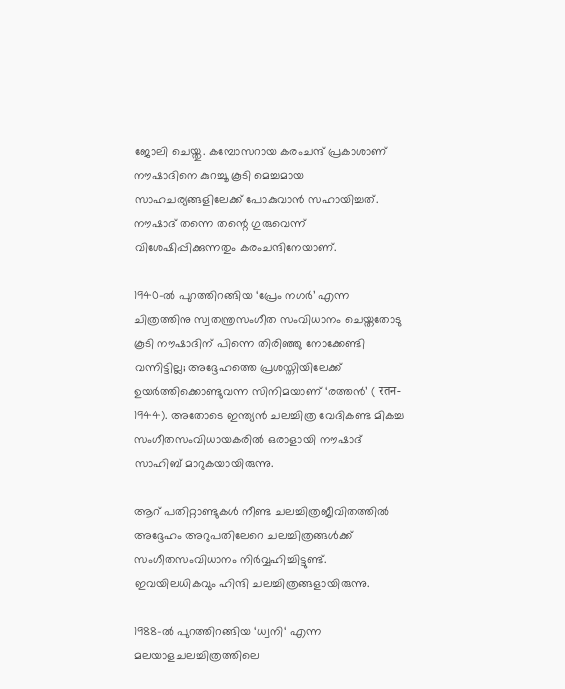ജോലി ചെയ്തു. കമ്പോസറായ കരംചന്ദ് പ്രകാശാണ് നൗഷാദിനെ കുറച്ചൂ കൂടി മെച്ചമായ സാഹചര്യങ്ങളിലേക്ക് പോകുവാൻ സഹായിച്ചത്. നൗഷാദ് തന്നെ തന്റെ ഗുരുവെന്ന് വിശേഷിപ്പിക്കുന്നതും കരംചന്ദിനേയാണ്.

1940-ൽ പുറത്തിറങ്ങിയ ‘പ്രേം നഗർ’ എന്ന ചിത്രത്തിനു സ്വതന്ത്രസംഗീത സംവിധാനം ചെയ്തതോടു കൂടി നൗഷാദിന് പിന്നെ തിരിഞ്ഞു നോക്കേണ്ടി വന്നിട്ടില്ല; അദ്ദേഹത്തെ പ്രശസ്തിയിലേക്ക് ഉയർത്തിക്കൊണ്ടുവന്ന സിനിമയാണ് ‘രത്തൻ’ ( रतन- 1944). അതോടെ ഇന്ത്യൻ ചലച്ചിത്ര വേദികണ്ട മികച്ച സംഗീതസംവിധായകരിൽ ഒരാളായി നൗഷാദ് സാഹിബ് മാറുകയായിരുന്നു.

ആറ് പതിറ്റാണ്ടുകൾ നീണ്ട ചലച്ചിത്രജീവിതത്തിൽ അദ്ദേഹം അറുപതിലേറെ ചലച്ചിത്രങ്ങൾക്ക് സംഗീതസംവിധാനം നിർവ്വഹിച്ചിട്ടുണ്ട്. ഇവയിലധികവും ഹിന്ദി ചലച്ചിത്രങ്ങളായിരുന്നു.

1988-ൽ പുറത്തിറങ്ങിയ ‘ധ്വനി‘ എന്ന മലയാളചലച്ചിത്രത്തിലെ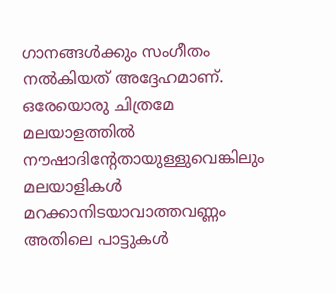ഗാനങ്ങൾക്കും സംഗീതം നൽകിയത് അദ്ദേഹമാണ്. ഒരേയൊരു ചിത്രമേ മലയാളത്തിൽ നൗഷാദിന്റേതായുള്ളുവെങ്കിലും മലയാളികൾ മറക്കാനിടയാവാത്തവണ്ണം അതിലെ പാട്ടുകൾ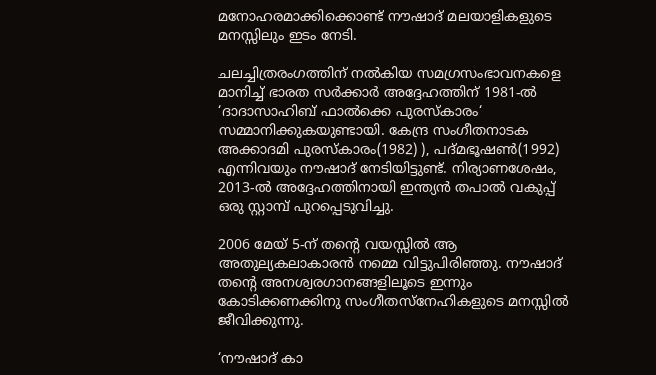മനോഹരമാക്കിക്കൊണ്ട് നൗഷാദ് മലയാളികളുടെ മനസ്സിലും ഇടം നേടി.

ചലച്ചിത്രരംഗത്തിന്‌ നൽകിയ സമഗ്രസംഭാവനകളെ മാനിച്ച് ഭാരത സർക്കാർ അദ്ദേഹത്തിന്‌ 1981-ൽ ‘ദാദാസാഹിബ് ഫാൽക്കെ പുരസ്കാരം‘ സമ്മാനിക്കുകയുണ്ടായി. കേന്ദ്ര സംഗീതനാടക അക്കാദമി പുരസ്കാരം(1982) ), പദ്മഭൂഷൺ(1992) എന്നിവയും നൗഷാദ് നേടിയിട്ടുണ്ട്. നിര്യാണശേഷം, 2013-ൽ അദ്ദേഹത്തിനായി ഇന്ത്യൻ തപാൽ വകുപ്പ് ഒരു സ്റ്റാമ്പ് പുറപ്പെടുവിച്ചു.

2006 മേയ് 5-ന് തന്റെ വയസ്സിൽ ആ അതുല്യകലാകാരൻ നമ്മെ വിട്ടുപിരിഞ്ഞു. നൗഷാദ് തന്റെ അനശ്വരഗാനങ്ങളിലൂടെ ഇന്നും കോടിക്കണക്കിനു സംഗീതസ്നേഹികളുടെ മനസ്സിൽ ജീവിക്കുന്നു.

‘നൗഷാദ് കാ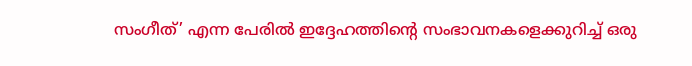സംഗീത്’ എന്ന പേരിൽ ഇദ്ദേഹത്തിന്റെ സംഭാവനകളെക്കുറിച്ച് ഒരു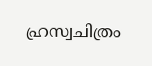ഹ്രസ്വചിത്രം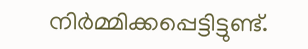നിർമ്മിക്കപ്പെട്ടിട്ടുണ്ട്.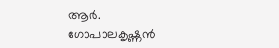ആർ. ഗോപാലകൃഷ്ണൻ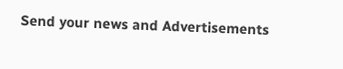Send your news and Advertisements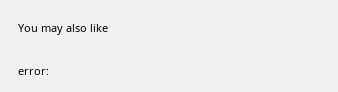You may also like

error: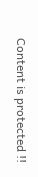Content is protected !!